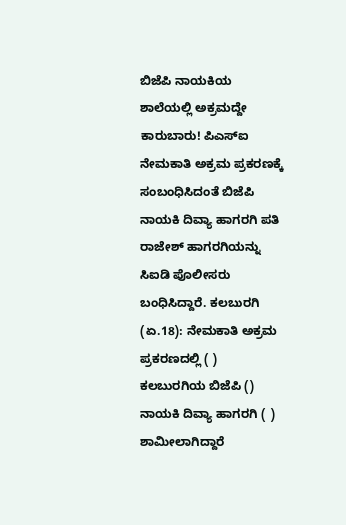ಬಿಜೆಪಿ ನಾಯಕಿಯ ಶಾಲೆಯಲ್ಲಿ ಅಕ್ರಮದ್ದೇ ಕಾರುಬಾರು! ಪಿಎಸ್ಐ ನೇಮಕಾತಿ ಅಕ್ರಮ ಪ್ರಕರಣಕ್ಕೆ ಸಂಬಂಧಿಸಿದಂತೆ ಬಿಜೆಪಿ ನಾಯಕಿ ದಿವ್ಯಾ ಹಾಗರಗಿ ಪತಿ ರಾಜೇಶ್ ಹಾಗರಗಿಯನ್ನು ಸಿಐಡಿ ಪೊಲೀಸರು ಬಂಧಿಸಿದ್ದಾರೆ. ಕಲಬುರಗಿ (ಏ.18): ನೇಮಕಾತಿ ಅಕ್ರಮ ಪ್ರಕರಣದಲ್ಲಿ ( ) ಕಲಬುರಗಿಯ ಬಿಜೆಪಿ () ನಾಯಕಿ ದಿವ್ಯಾ ಹಾಗರಗಿ ( ) ಶಾಮೀಲಾಗಿದ್ದಾರೆ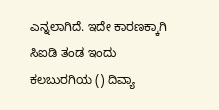ಎನ್ನಲಾಗಿದೆ. ಇದೇ ಕಾರಣಕ್ಕಾಗಿ ಸಿಐಡಿ ತಂಡ ಇಂದು ಕಲಬುರಗಿಯ () ದಿವ್ಯಾ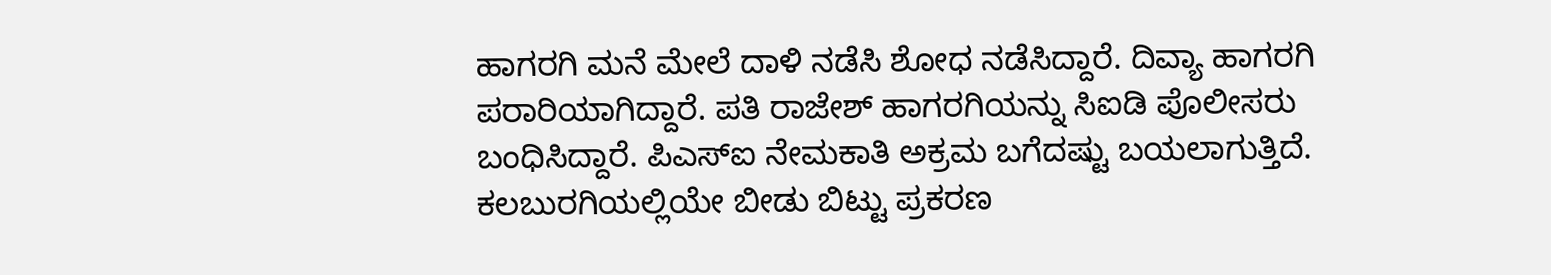ಹಾಗರಗಿ ಮನೆ ಮೇಲೆ ದಾಳಿ ನಡೆಸಿ ಶೋಧ ನಡೆಸಿದ್ದಾರೆ. ದಿವ್ಯಾ ಹಾಗರಗಿ ಪರಾರಿಯಾಗಿದ್ದಾರೆ. ಪತಿ ರಾಜೇಶ್ ಹಾಗರಗಿಯನ್ನು ಸಿಐಡಿ ಪೊಲೀಸರು ಬಂಧಿಸಿದ್ದಾರೆ. ಪಿಎಸ್‌ಐ ನೇಮಕಾತಿ ಅಕ್ರಮ ಬಗೆದಷ್ಟು ಬಯಲಾಗುತ್ತಿದೆ. ಕಲಬುರಗಿಯಲ್ಲಿಯೇ ಬೀಡು ಬಿಟ್ಟು ಪ್ರಕರಣ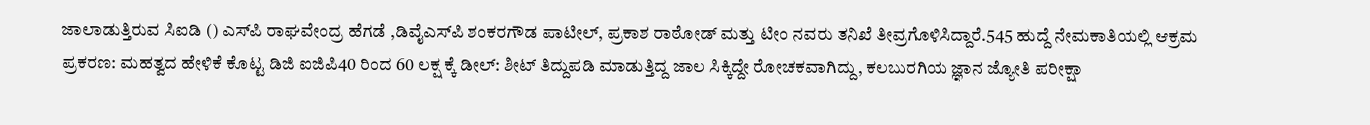ಜಾಲಾಡುತ್ತಿರುವ ಸಿಐಡಿ () ಎಸ್‌ಪಿ ರಾಘವೇಂದ್ರ ಹೆಗಡೆ ,ಡಿವೈಎಸ್‌ಪಿ ಶಂಕರಗೌಡ ಪಾಟೀಲ್, ಪ್ರಕಾಶ ರಾಠೋಡ್ ಮತ್ತು ಟೀಂ ನವರು ತನಿಖೆ ತೀವ್ರಗೊಳಿಸಿದ್ದಾರೆ.545 ಹುದ್ದೆ ನೇಮಕಾತಿಯಲ್ಲಿ ಆಕ್ರಮ ಪ್ರಕರಣ: ಮಹತ್ವದ ಹೇಳಿಕೆ ಕೊಟ್ಟ ಡಿಜಿ ಐಜಿಪಿ40 ರಿಂದ 60 ಲಕ್ಷ ಕ್ಕೆ ಡೀಲ್: ಶೀಟ್ ತಿದ್ದುಪಡಿ ಮಾಡುತ್ತಿದ್ದ ಜಾಲ ಸಿಕ್ಕಿದ್ದೇ ರೋಚಕವಾಗಿದ್ದು, ಕಲಬುರಗಿಯ ಜ್ಞಾನ ಜ್ಯೋತಿ ಪರೀಕ್ಷಾ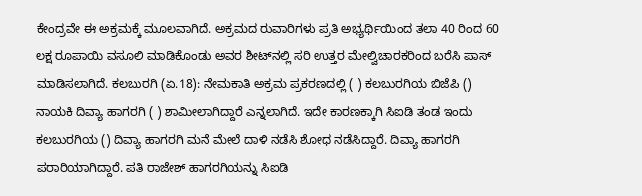ಕೇಂದ್ರವೇ ಈ ಅಕ್ರಮಕ್ಕೆ ಮೂಲವಾಗಿದೆ. ಅಕ್ರಮದ ರುವಾರಿಗಳು ಪ್ರತಿ ಅಭ್ಯರ್ಥಿಯಿಂದ ತಲಾ 40 ರಿಂದ 60 ಲಕ್ಷ ರೂಪಾಯಿ ವಸೂಲಿ ಮಾಡಿಕೊಂಡು ಅವರ ಶೀಟ್‌ನಲ್ಲಿ ಸರಿ ಉತ್ತರ ಮೇಲ್ವಿಚಾರಕರಿಂದ ಬರೆಸಿ ಪಾಸ್ ಮಾಡಿಸಲಾಗಿದೆ. ಕಲಬುರಗಿ (ಏ.18): ನೇಮಕಾತಿ ಅಕ್ರಮ ಪ್ರಕರಣದಲ್ಲಿ ( ) ಕಲಬುರಗಿಯ ಬಿಜೆಪಿ () ನಾಯಕಿ ದಿವ್ಯಾ ಹಾಗರಗಿ ( ) ಶಾಮೀಲಾಗಿದ್ದಾರೆ ಎನ್ನಲಾಗಿದೆ. ಇದೇ ಕಾರಣಕ್ಕಾಗಿ ಸಿಐಡಿ ತಂಡ ಇಂದು ಕಲಬುರಗಿಯ () ದಿವ್ಯಾ ಹಾಗರಗಿ ಮನೆ ಮೇಲೆ ದಾಳಿ ನಡೆಸಿ ಶೋಧ ನಡೆಸಿದ್ದಾರೆ. ದಿವ್ಯಾ ಹಾಗರಗಿ ಪರಾರಿಯಾಗಿದ್ದಾರೆ. ಪತಿ ರಾಜೇಶ್ ಹಾಗರಗಿಯನ್ನು ಸಿಐಡಿ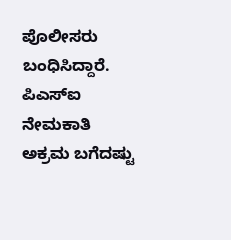ಪೊಲೀಸರು ಬಂಧಿಸಿದ್ದಾರೆ. ಪಿಎಸ್‌ಐ ನೇಮಕಾತಿ ಅಕ್ರಮ ಬಗೆದಷ್ಟು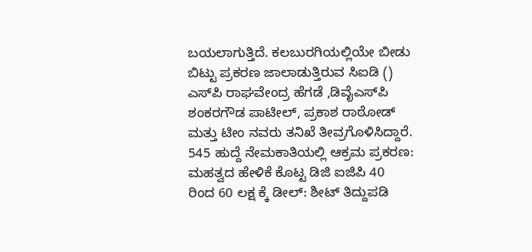ಬಯಲಾಗುತ್ತಿದೆ. ಕಲಬುರಗಿಯಲ್ಲಿಯೇ ಬೀಡು ಬಿಟ್ಟು ಪ್ರಕರಣ ಜಾಲಾಡುತ್ತಿರುವ ಸಿಐಡಿ () ಎಸ್‌ಪಿ ರಾಘವೇಂದ್ರ ಹೆಗಡೆ ,ಡಿವೈಎಸ್‌ಪಿ ಶಂಕರಗೌಡ ಪಾಟೀಲ್, ಪ್ರಕಾಶ ರಾಠೋಡ್ ಮತ್ತು ಟೀಂ ನವರು ತನಿಖೆ ತೀವ್ರಗೊಳಿಸಿದ್ದಾರೆ. 545 ಹುದ್ದೆ ನೇಮಕಾತಿಯಲ್ಲಿ ಆಕ್ರಮ ಪ್ರಕರಣ: ಮಹತ್ವದ ಹೇಳಿಕೆ ಕೊಟ್ಟ ಡಿಜಿ ಐಜಿಪಿ 40 ರಿಂದ 60 ಲಕ್ಷ ಕ್ಕೆ ಡೀಲ್: ಶೀಟ್ ತಿದ್ದುಪಡಿ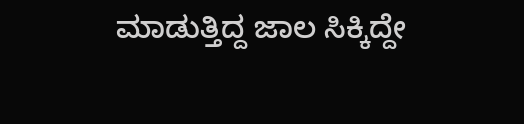ಮಾಡುತ್ತಿದ್ದ ಜಾಲ ಸಿಕ್ಕಿದ್ದೇ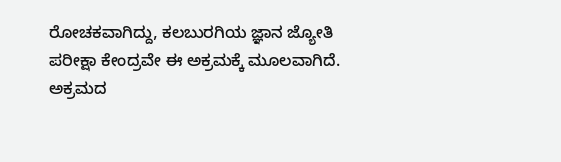ರೋಚಕವಾಗಿದ್ದು, ಕಲಬುರಗಿಯ ಜ್ಞಾನ ಜ್ಯೋತಿ ಪರೀಕ್ಷಾ ಕೇಂದ್ರವೇ ಈ ಅಕ್ರಮಕ್ಕೆ ಮೂಲವಾಗಿದೆ. ಅಕ್ರಮದ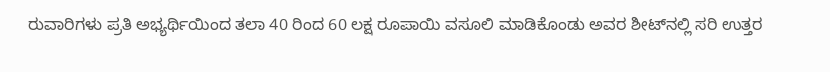ರುವಾರಿಗಳು ಪ್ರತಿ ಅಭ್ಯರ್ಥಿಯಿಂದ ತಲಾ 40 ರಿಂದ 60 ಲಕ್ಷ ರೂಪಾಯಿ ವಸೂಲಿ ಮಾಡಿಕೊಂಡು ಅವರ ಶೀಟ್‌ನಲ್ಲಿ ಸರಿ ಉತ್ತರ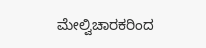ಮೇಲ್ವಿಚಾರಕರಿಂದ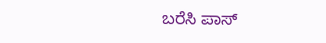ಬರೆಸಿ ಪಾಸ್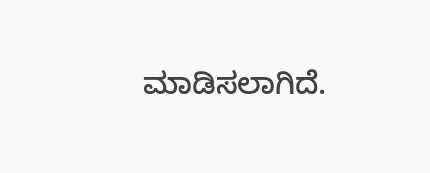ಮಾಡಿಸಲಾಗಿದೆ.